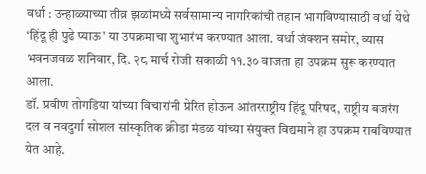वर्धा : उन्हाळ्याच्या तीव्र झळांमध्ये सर्वसामान्य नागरिकांची तहान भागविण्यासाठी वर्धा येथे ‘हिंदू ही पुढे प्याऊ’ या उपक्रमाचा शुभारंभ करण्यात आला. वर्धा जंक्शन समोर, व्यास भवनजवळ शनिवार, दि. २८ मार्च रोजी सकाळी ११.३० वाजता हा उपक्रम सुरू करण्यात आला.
डॉ. प्रवीण तोगडिया यांच्या विचारांनी प्रेरित होऊन आंतरराष्ट्रीय हिंदू परिषद, राष्ट्रीय बजरंग दल व नवदुर्गा सोशल सांस्कृतिक क्रीडा मंडळ यांच्या संयुक्त विद्यमाने हा उपक्रम राबविण्यात येत आहे.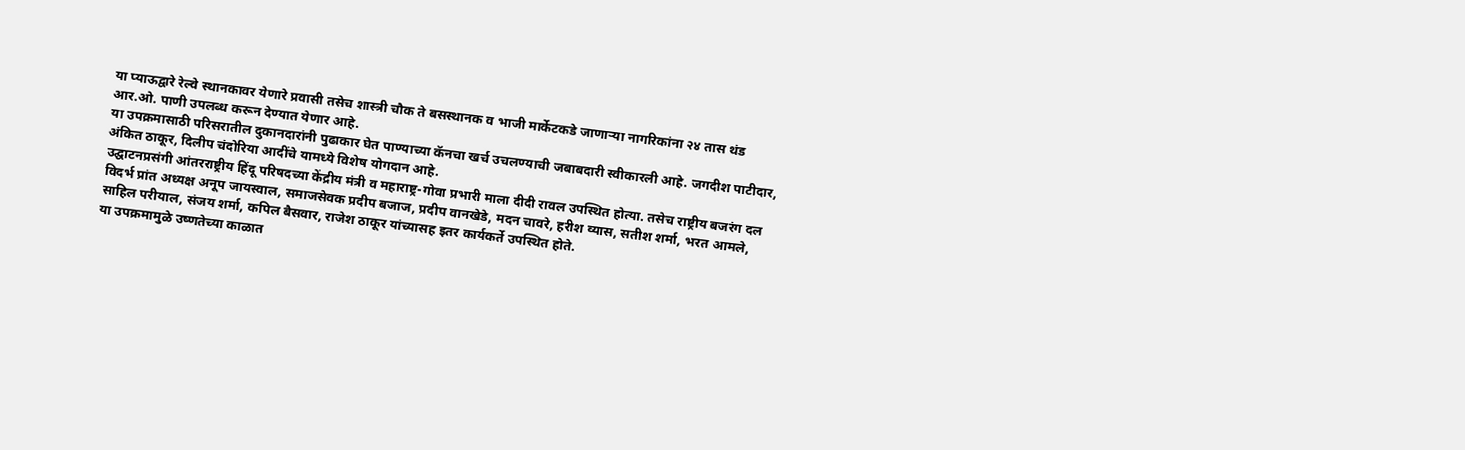या प्याऊद्वारे रेल्वे स्थानकावर येणारे प्रवासी तसेच शास्त्री चौक ते बसस्थानक व भाजी मार्केटकडे जाणाऱ्या नागरिकांना २४ तास थंड आर.ओ. पाणी उपलब्ध करून देण्यात येणार आहे.
या उपक्रमासाठी परिसरातील दुकानदारांनी पुढाकार घेत पाण्याच्या कॅनचा खर्च उचलण्याची जबाबदारी स्वीकारली आहे. जगदीश पाटीदार, अंकित ठाकूर, दिलीप चंदोरिया आदींचे यामध्ये विशेष योगदान आहे.
उद्घाटनप्रसंगी आंतरराष्ट्रीय हिंदू परिषदच्या केंद्रीय मंत्री व महाराष्ट्र-गोवा प्रभारी माला दीदी रावल उपस्थित होत्या. तसेच राष्ट्रीय बजरंग दल विदर्भ प्रांत अध्यक्ष अनूप जायस्वाल, समाजसेवक प्रदीप बजाज, प्रदीप वानखेडे, मदन चावरे, हरीश व्यास, सतीश शर्मा, भरत आमले, साहिल परीयाल, संजय शर्मा, कपिल बैसवार, राजेश ठाकूर यांच्यासह इतर कार्यकर्ते उपस्थित होते.
या उपक्रमामुळे उष्णतेच्या काळात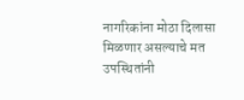नागरिकांना मोठा दिलासा मिळणार असल्याचे मत उपस्थितांनी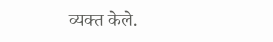व्यक्त केले.